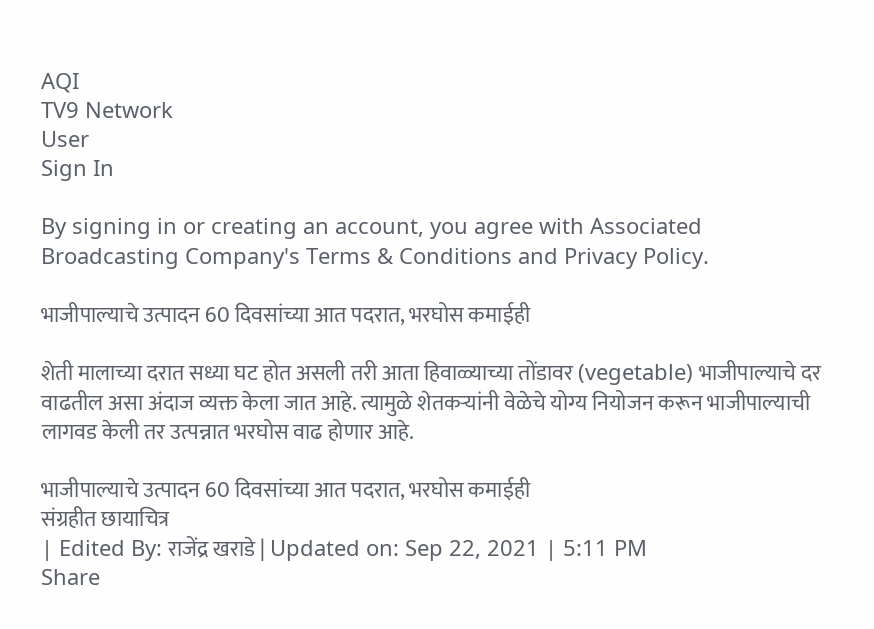AQI
TV9 Network
User
Sign In

By signing in or creating an account, you agree with Associated Broadcasting Company's Terms & Conditions and Privacy Policy.

भाजीपाल्याचे उत्पादन 60 दिवसांच्या आत पदरात, भरघोस कमाईही

शेती मालाच्या दरात सध्या घट होत असली तरी आता हिवाळ्याच्या तोंडावर (vegetable) भाजीपाल्याचे दर वाढतील असा अंदाज व्यक्त केला जात आहे. त्यामुळे शेतकऱ्यांनी वेळेचे योग्य नियोजन करून भाजीपाल्याची लागवड केली तर उत्पन्नात भरघोस वाढ होणार आहे.

भाजीपाल्याचे उत्पादन 60 दिवसांच्या आत पदरात, भरघोस कमाईही
संग्रहीत छायाचित्र
| Edited By: राजेंद्र खराडे | Updated on: Sep 22, 2021 | 5:11 PM
Share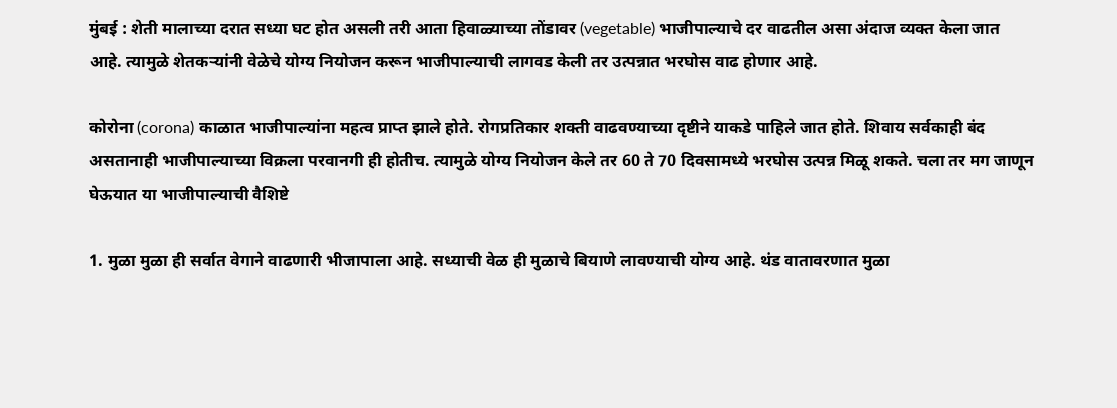मुंबई : शेती मालाच्या दरात सध्या घट होत असली तरी आता हिवाळ्याच्या तोंडावर (vegetable) भाजीपाल्याचे दर वाढतील असा अंदाज व्यक्त केला जात आहे. त्यामुळे शेतकऱ्यांनी वेळेचे योग्य नियोजन करून भाजीपाल्याची लागवड केली तर उत्पन्नात भरघोस वाढ होणार आहे.

कोरोना (corona) काळात भाजीपाल्यांना महत्व प्राप्त झाले होते. रोगप्रतिकार शक्ती वाढवण्याच्या दृष्टीने याकडे पाहिले जात होते. शिवाय सर्वकाही बंद असतानाही भाजीपाल्याच्या विक्रला परवानगी ही होतीच. त्यामुळे योग्य नियोजन केले तर 60 ते 70 दिवसामध्ये भरघोस उत्पन्न मिळू शकते. चला तर मग जाणून घेऊयात या भाजीपाल्याची वैशिष्टे

1. मुळा मुळा ही सर्वात वेगाने वाढणारी भीजापाला आहे. सध्याची वेळ ही मुळाचे बियाणे लावण्याची योग्य आहे. थंड वातावरणात मुळा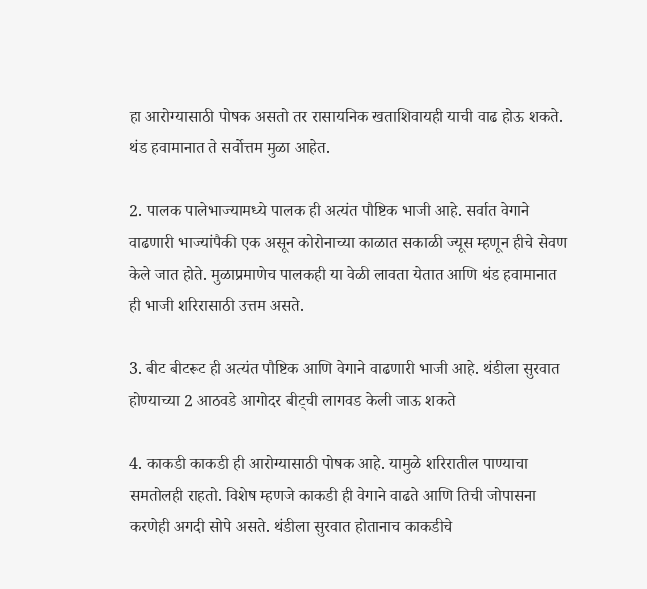हा आरोग्यासाठी पोषक असतो तर रासायनिक खताशिवायही याची वाढ होऊ शकते. थंड हवामानात ते सर्वोत्तम मुळा आहेत.

2. पालक पालेभाज्यामध्ये पालक ही अत्यंत पौष्टिक भाजी आहे. सर्वात वेगाने वाढणारी भाज्यांपैकी एक असून कोरोनाच्या काळात सकाळी ज्यूस म्हणून हीचे सेवण केले जात होते. मुळाप्रमाणेच पालकही या वेळी लावता येतात आणि थंड हवामानात ही भाजी शरिरासाठी उत्तम असते.

3. बीट बीटरूट ही अत्यंत पौष्टिक आणि वेगाने वाढणारी भाजी आहे. थंडीला सुरवात होण्याच्या 2 आठवडे आगोदर बीट्ची लागवड केली जाऊ शकते

4. काकडी काकडी ही आरोग्यासाठी पोषक आहे. यामुळे शरिरातील पाण्याचा समतोलही राहतो. विशेष म्हणजे काकडी ही वेगाने वाढते आणि तिची जोपासना करणेही अगदी सोपे असते. थंडीला सुरवात होतानाच काकडीचे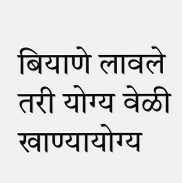बियाणे लावले तरी योग्य वेळी खाण्यायोग्य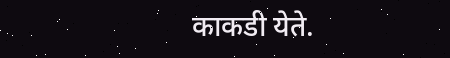काकडी येते.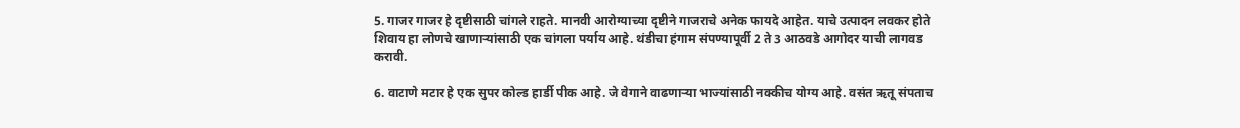5. गाजर गाजर हे दृष्टीसाठी चांगले राहते. मानवी आरोग्याच्या दृष्टीने गाजराचे अनेक फायदे आहेत. याचे उत्पादन लवकर होते शिवाय हा लोणचे खाणाऱ्यांसाठी एक चांगला पर्याय आहे. थंडीचा हंगाम संपण्यापूर्वी 2 ते 3 आठवडे आगोदर याची लागवड करावी.

6. वाटाणे मटार हे एक सुपर कोल्ड हार्डी पीक आहे. जे वेगाने वाढणाऱ्या भाज्यांसाठी नक्कीच योग्य आहे. वसंत ऋतू संपताच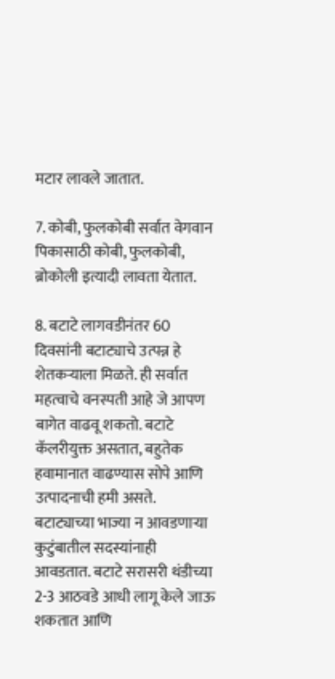मटार लावले जातात.

7. कोबी, फुलकोबी सर्वात वेगवान पिकासाठी कोबी, फुलकोबी, ब्रोकोली इत्यादी लावता येतात.

8. बटाटे लागवडीनंतर 60 दिवसांनी बटाट्याचे उत्पन्न हे शेतकऱ्याला मिळते. ही सर्वात महत्वाचे वनस्पती आहे जे आपण बागेत वाढवू शकतो. बटाटे कॅलरीयुक्त असतात, बहुतेक हवामानात वाढण्यास सोपे आणि उत्पादनाची हमी असते. बटाट्याच्या भाज्या न आवडणाऱ्या कुटुंबातील सदस्यांनाही आवडतात. बटाटे सरासरी थंडीच्या 2-3 आठवडे आधी लागू केले जाऊ शकतात आणि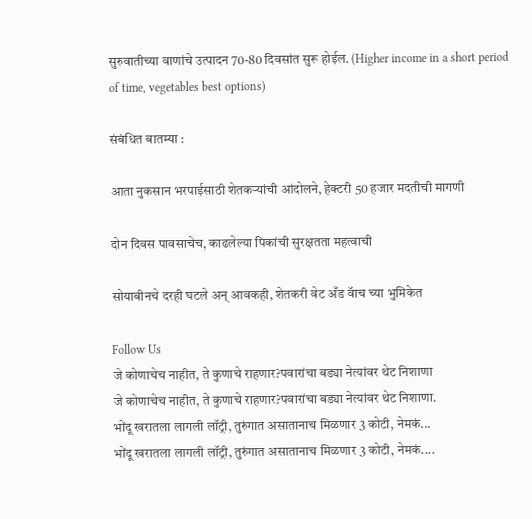सुरुवातीच्या वाणांचे उत्पादन 70-80 दिवसांत सुरू होईल. (Higher income in a short period of time, vegetables best options)

संबंधित बातम्या :

आता नुकसान भरपाईसाठी शेतकऱ्यांची आंदोलने, हेक्टरी 50 हजार मदतीची मागणी

दोन दिवस पावसाचेच, काढलेल्या पिकांची सुरक्षतता महत्वाची

सोयाबीनचे दरही घटले अन् आवकही, शेतकरी वेट अँड वॅाच च्या भुमिकेत

Follow Us
जे कोणाचेच नाहीत, ते कुणाचे राहणार?पवारांचा बड्या नेत्यांवर थेट निशाणा
जे कोणाचेच नाहीत, ते कुणाचे राहणार?पवारांचा बड्या नेत्यांवर थेट निशाणा.
भोंदू खरातला लागली लॉट्री, तुरुंगात असातानाच मिळणार 3 कोटी, नेमकं...
भोंदू खरातला लागली लॉट्री, तुरुंगात असातानाच मिळणार 3 कोटी, नेमकं....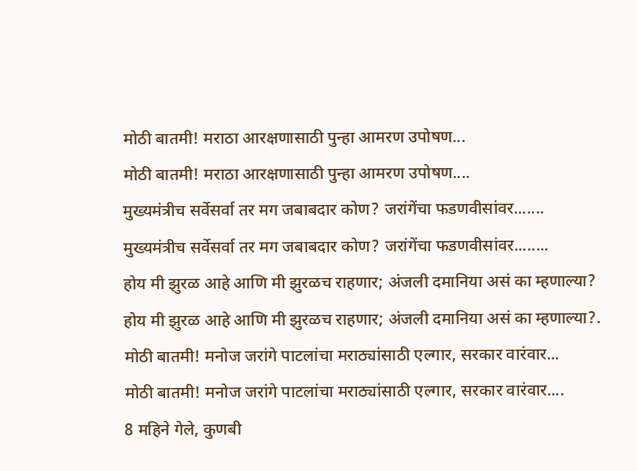मोठी बातमी! मराठा आरक्षणासाठी पुन्हा आमरण उपोषण...
मोठी बातमी! मराठा आरक्षणासाठी पुन्हा आमरण उपोषण....
मुख्यमंत्रीच सर्वेसर्वा तर मग जबाबदार कोण? जरांगेंचा फडणवीसांवर.......
मुख्यमंत्रीच सर्वेसर्वा तर मग जबाबदार कोण? जरांगेंचा फडणवीसांवर........
होय मी झुरळ आहे आणि मी झुरळच राहणार; अंजली दमानिया असं का म्हणाल्या?
होय मी झुरळ आहे आणि मी झुरळच राहणार; अंजली दमानिया असं का म्हणाल्या?.
मोठी बातमी! मनोज जरांगे पाटलांचा मराठ्यांसाठी एल्गार, सरकार वारंवार...
मोठी बातमी! मनोज जरांगे पाटलांचा मराठ्यांसाठी एल्गार, सरकार वारंवार....
8 महिने गेले, कुणबी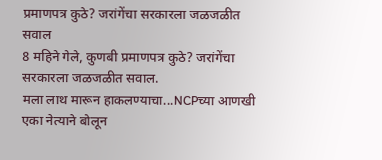प्रमाणपत्र कुठे? जरांगेंचा सरकारला जळजळीत सवाल
8 महिने गेले, कुणबी प्रमाणपत्र कुठे? जरांगेंचा सरकारला जळजळीत सवाल.
मला लाथ मारून हाकलण्याचा...NCPच्या आणखी एका नेत्याने बोलून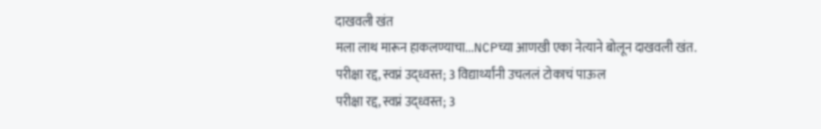दाखवली खंत
मला लाथ मारून हाकलण्याचा...NCPच्या आणखी एका नेत्याने बोलून दाखवली खंत.
परीक्षा रद्द, स्वप्नं उद्ध्वस्त; 3 विद्यार्थ्यांनी उचललं टोकाचं पाऊल
परीक्षा रद्द, स्वप्नं उद्ध्वस्त; 3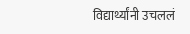विद्यार्थ्यांनी उचललं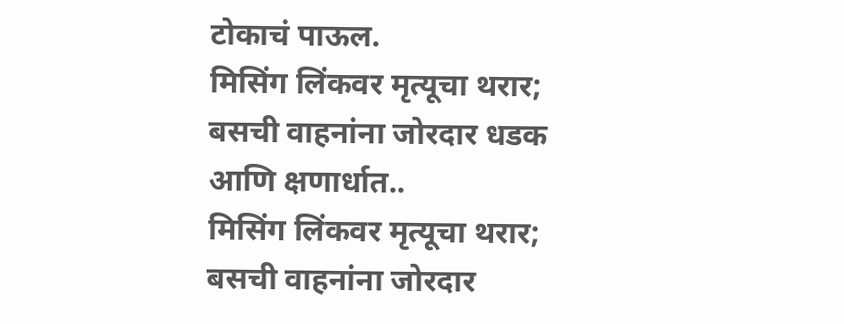टोकाचं पाऊल.
मिसिंग लिंकवर मृत्यूचा थरार; बसची वाहनांना जोरदार धडक आणि क्षणार्धात..
मिसिंग लिंकवर मृत्यूचा थरार; बसची वाहनांना जोरदार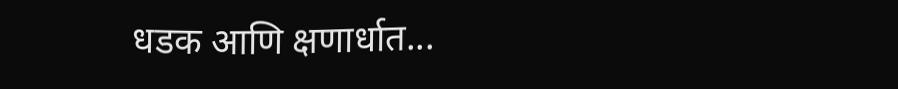धडक आणि क्षणार्धात...